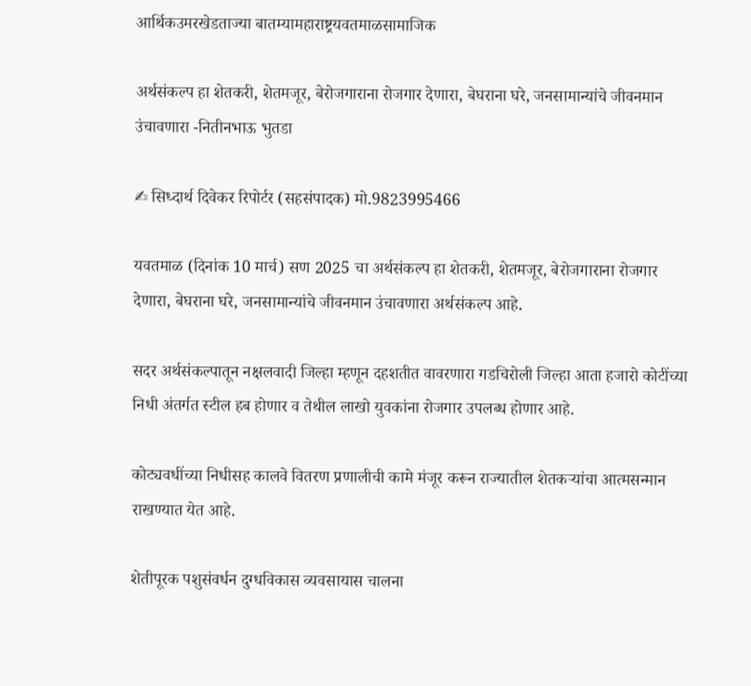आर्थिकउमरखेडताज्या बातम्यामहाराष्ट्रयवतमाळसामाजिक

अर्थसंकल्प हा शेतकरी, शेतमजूर, बेरोजगाराना रोजगार देणारा, बेघराना घरे, जनसामान्यांचे जीवनमान उंचावणारा -नितीनभाऊ भुतडा

✍ सिध्दार्थ दिवेकर रिपोर्टर (सहसंपादक) मो.9823995466

यवतमाळ (दिनांक 10 मार्च) सण 2025 चा अर्थसंकल्प हा शेतकरी, शेतमजूर, बेरोजगाराना रोजगार देणारा, बेघराना घरे, जनसामान्यांचे जीवनमान उंचावणारा अर्थसंकल्प आहे.

सदर अर्थसंकल्पातून नक्षलवादी जिल्हा म्हणून दहशतीत वावरणारा गडचिरोली जिल्हा आता हजारो कोटींच्या निधी अंतर्गत स्टील हब होणार व तेथील लाखो युवकांना रोजगार उपलब्ध होणार आहे.

कोट्यवधींच्या निधीसह कालवे वितरण प्रणालीची कामे मंजूर करून राज्यातील शेतकऱ्यांचा आत्मसन्मान राखण्यात येत आहे.

शेतीपूरक पशुसंवर्धन दुग्धविकास व्यवसायास चालना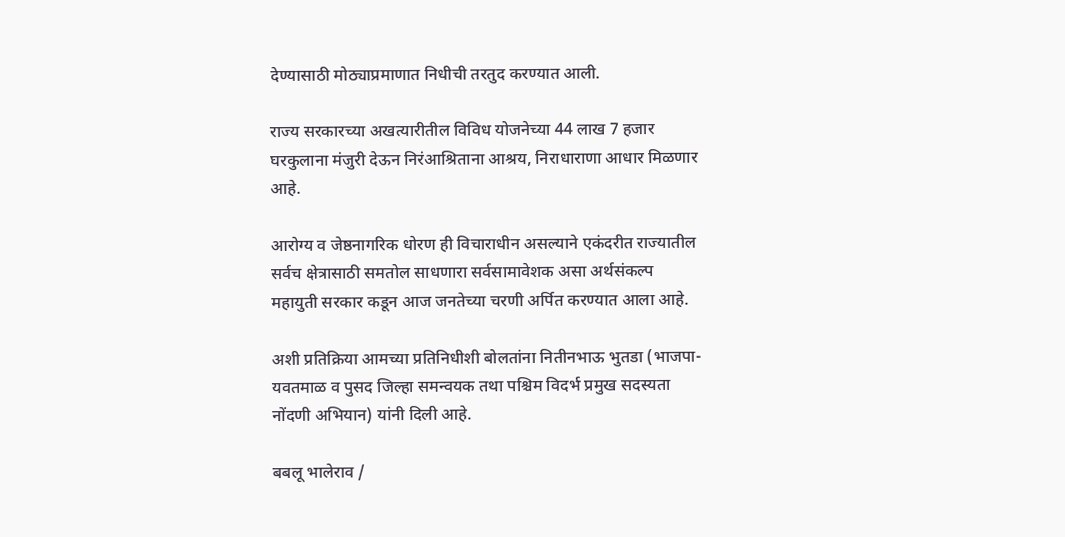देण्यासाठी मोठ्याप्रमाणात निधीची तरतुद करण्यात आली.

राज्य सरकारच्या अखत्यारीतील विविध योजनेच्या 44 लाख 7 हजार घरकुलाना मंजुरी देऊन निरंआश्रिताना आश्रय, निराधाराणा आधार मिळणार आहे.

आरोग्य व जेष्ठनागरिक धोरण ही विचाराधीन असल्याने एकंदरीत राज्यातील सर्वच क्षेत्रासाठी समतोल साधणारा सर्वसामावेशक असा अर्थसंकल्प महायुती सरकार कडून आज जनतेच्या चरणी अर्पित करण्यात आला आहे.

अशी प्रतिक्रिया आमच्या प्रतिनिधीशी बोलतांना नितीनभाऊ भुतडा (भाजपा-यवतमाळ व पुसद जिल्हा समन्वयक तथा पश्चिम विदर्भ प्रमुख सदस्यता नोंदणी अभियान) यांनी दिली आहे.

बबलू भालेराव /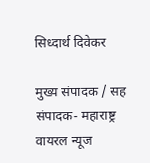सिध्दार्थ दिवेकर

मुख्य संपादक / सह संपादक- महाराष्ट्र वायरल न्यूज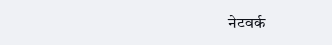नेटवर्क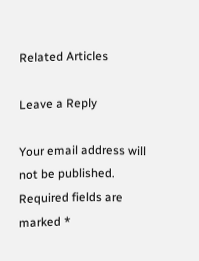Related Articles

Leave a Reply

Your email address will not be published. Required fields are marked *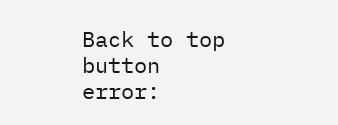Back to top button
error: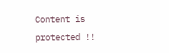Content is protected !!